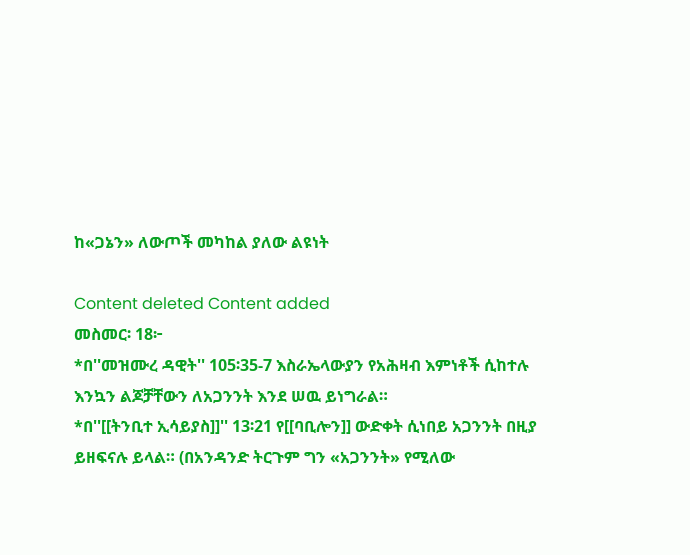ከ«ጋኔን» ለውጦች መካከል ያለው ልዩነት

Content deleted Content added
መስመር፡ 18፦
*በ''መዝሙረ ዳዊት'' 105፡35-7 እስራኤላውያን የአሕዛብ እምነቶች ሲከተሉ እንኳን ልጆቻቸውን ለአጋንንት እንደ ሠዉ ይነግራል።
*በ''[[ትንቢተ ኢሳይያስ]]'' 13፡21 የ[[ባቢሎን]] ውድቀት ሲነበይ አጋንንት በዚያ ይዘፍናሉ ይላል። (በአንዳንድ ትርጉም ግን «አጋንንት» የሚለው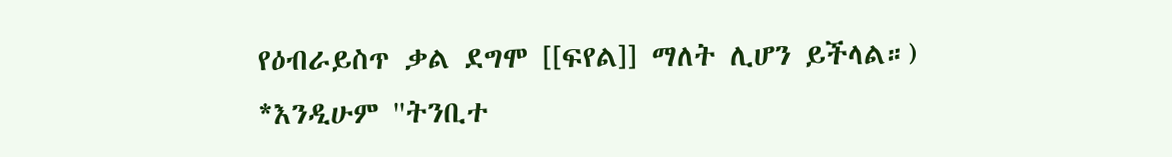የዕብራይስጥ ቃል ደግሞ [[ፍየል]] ማለት ሊሆን ይችላል።)
*እንዲሁም ''ትንቢተ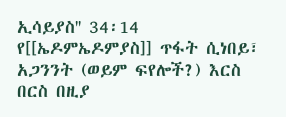ኢሳይያስ'' 34፡14 የ[[ኤዶምኤዶምያስ]] ጥፋት ሲነበይ፣ አጋንንት (ወይም ፍየሎች?) እርስ በርስ በዚያ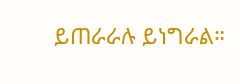ይጠራራሉ ይነግራል።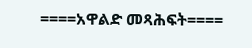====አዋልድ መጻሕፍት====